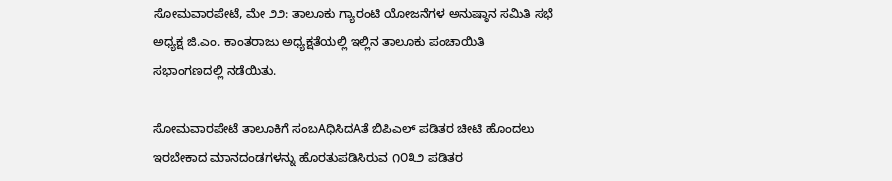ಸೋಮವಾರಪೇಟೆ, ಮೇ ೨೨: ತಾಲೂಕು ಗ್ಯಾರಂಟಿ ಯೋಜನೆಗಳ ಅನುಷ್ಠಾನ ಸಮಿತಿ ಸಭೆ ಅಧ್ಯಕ್ಷ ಜಿ.ಎಂ. ಕಾಂತರಾಜು ಅಧ್ಯಕ್ಷತೆಯಲ್ಲಿ ಇಲ್ಲಿನ ತಾಲೂಕು ಪಂಚಾಯಿತಿ ಸಭಾಂಗಣದಲ್ಲಿ ನಡೆಯಿತು.

ಸೋಮವಾರಪೇಟೆ ತಾಲೂಕಿಗೆ ಸಂಬAಧಿಸಿದAತೆ ಬಿಪಿಎಲ್ ಪಡಿತರ ಚೀಟಿ ಹೊಂದಲು ಇರಬೇಕಾದ ಮಾನದಂಡಗಳನ್ನು ಹೊರತುಪಡಿಸಿರುವ ೧೦೩೨ ಪಡಿತರ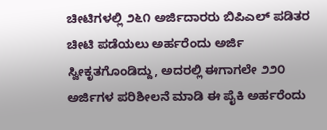ಚೀಟಿಗಳಲ್ಲಿ ೨೬೧ ಅರ್ಜಿದಾರರು ಬಿಪಿಎಲ್ ಪಡಿತರ ಚೀಟಿ ಪಡೆಯಲು ಅರ್ಹರೆಂದು ಅರ್ಜಿ ಸ್ವೀಕೃತಗೊಂಡಿದ್ದು, ಅದರಲ್ಲಿ ಈಗಾಗಲೇ ೨೨೦ ಅರ್ಜಿಗಳ ಪರಿಶೀಲನೆ ಮಾಡಿ ಈ ಪೈಕಿ ಅರ್ಹರೆಂದು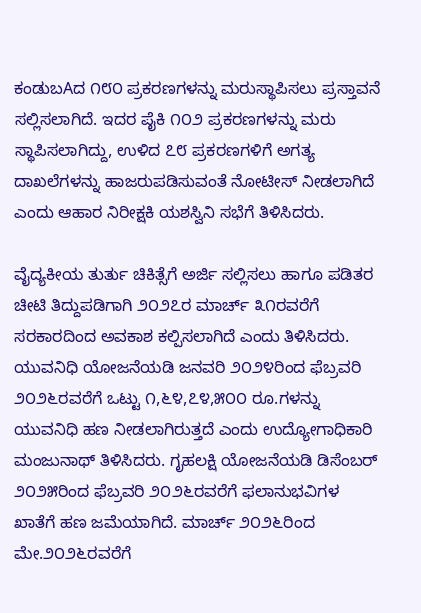ಕಂಡುಬAದ ೧೮೦ ಪ್ರಕರಣಗಳನ್ನು ಮರುಸ್ಥಾಪಿಸಲು ಪ್ರಸ್ತಾವನೆ ಸಲ್ಲಿಸಲಾಗಿದೆ. ಇದರ ಪೈಕಿ ೧೦೨ ಪ್ರಕರಣಗಳನ್ನು ಮರು ಸ್ಥಾಪಿಸಲಾಗಿದ್ದು, ಉಳಿದ ೭೮ ಪ್ರಕರಣಗಳಿಗೆ ಅಗತ್ಯ ದಾಖಲೆಗಳನ್ನು ಹಾಜರುಪಡಿಸುವಂತೆ ನೋಟೀಸ್ ನೀಡಲಾಗಿದೆ ಎಂದು ಆಹಾರ ನಿರೀಕ್ಷಕಿ ಯಶಸ್ವಿನಿ ಸಭೆಗೆ ತಿಳಿಸಿದರು.

ವೈದ್ಯಕೀಯ ತುರ್ತು ಚಿಕಿತ್ಸೆಗೆ ಅರ್ಜಿ ಸಲ್ಲಿಸಲು ಹಾಗೂ ಪಡಿತರ ಚೀಟಿ ತಿದ್ದುಪಡಿಗಾಗಿ ೨೦೨೭ರ ಮಾರ್ಚ್ ೩೧ರವರೆಗೆ ಸರಕಾರದಿಂದ ಅವಕಾಶ ಕಲ್ಪಿಸಲಾಗಿದೆ ಎಂದು ತಿಳಿಸಿದರು. ಯುವನಿಧಿ ಯೋಜನೆಯಡಿ ಜನವರಿ ೨೦೨೪ರಿಂದ ಫೆಬ್ರವರಿ ೨೦೨೬ರವರೆಗೆ ಒಟ್ಟು ೧,೬೪,೭೪,೫೦೦ ರೂ.ಗಳನ್ನು ಯುವನಿಧಿ ಹಣ ನೀಡಲಾಗಿರುತ್ತದೆ ಎಂದು ಉದ್ಯೋಗಾಧಿಕಾರಿ ಮಂಜುನಾಥ್ ತಿಳಿಸಿದರು. ಗೃಹಲಕ್ಷಿ ಯೋಜನೆಯಡಿ ಡಿಸೆಂಬರ್ ೨೦೨೫ರಿಂದ ಫೆಬ್ರವರಿ ೨೦೨೬ರವರೆಗೆ ಫಲಾನುಭವಿಗಳ ಖಾತೆಗೆ ಹಣ ಜಮೆಯಾಗಿದೆ. ಮಾರ್ಚ್ ೨೦೨೬ರಿಂದ ಮೇ.೨೦೨೬ರವರೆಗೆ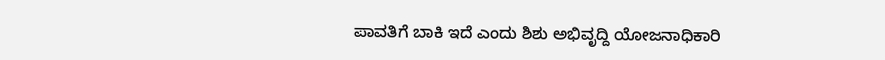ಪಾವತಿಗೆ ಬಾಕಿ ಇದೆ ಎಂದು ಶಿಶು ಅಭಿವೃದ್ದಿ ಯೋಜನಾಧಿಕಾರಿ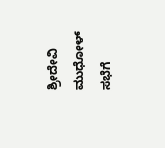ಶ್ರೀದೇವಿ ಮುಧೋಳ್ ಸಭೆಗೆ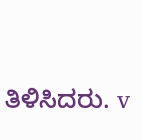ತಿಳಿಸಿದರು. v